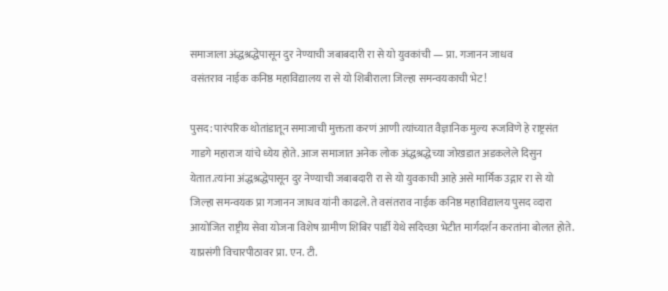समाजाला अंद्धश्रद्धेपासून दुर नेण्याची जबाबदारी रा से यो युवकांची — प्रा. गजानन जाधव
वसंतराव नाईक कनिष्ठ महाविद्यालय रा से यो शिबीराला जिल्हा समन्वयकाची भेट!

पुसद: पारंपरिक थोतांडातून समाजाची मुक्तता करणं आणी त्यांच्यात वैज्ञानिक मुल्य रूजविणे हे राष्ट्रसंत गाडगे महाराज यांचे ध्येय होते. आज समाजात अनेक लोक अंद्धश्रद्धेच्या जोखडात अडकलेले दिसुन येतात.त्यांना अंद्धश्रद्धेपासून दुर नेण्याची जबाबदारी रा से यो युवकाची आहे असे मार्मिक उद्गार रा से यो जिल्हा समन्वयक प्रा गजानन जाधव यांनी काढले. ते वसंतराव नाईक कनिष्ठ महाविद्यालय पुसद व्दारा आयोजित राष्ट्रीय सेवा योजना विशेष ग्रामीण शिबिर पार्डी येथे सदिच्छा भेटीत मार्गदर्शन करतांना बोलत होते.
याप्रसंगी विचारपीठावर प्रा. एन. टी.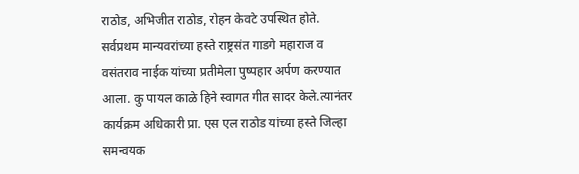राठोड, अभिजीत राठोड, रोहन केवटे उपस्थित होते. सर्वप्रथम मान्यवरांच्या हस्ते राष्ट्रसंत गाडगे महाराज व वसंतराव नाईक यांच्या प्रतीमेला पुष्पहार अर्पण करण्यात आला. कु पायल काळे हिने स्वागत गीत सादर केले.त्यानंतर कार्यक्रम अधिकारी प्रा. एस एल राठोड यांच्या हस्ते जिल्हा समन्वयक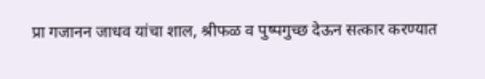प्रा गजानन जाधव यांचा शाल, श्रीफळ व पुष्पगुच्छ देऊन सत्कार करण्यात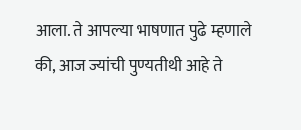आला. ते आपल्या भाषणात पुढे म्हणाले की, आज ज्यांची पुण्यतीथी आहे ते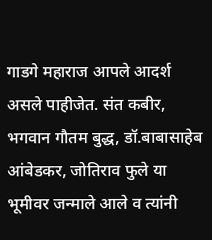गाडगे महाराज आपले आदर्श असले पाहीजेत. संत कबीर, भगवान गौतम बुद्ध, डॉ.बाबासाहेब आंबेडकर, जोतिराव फुले या भूमीवर जन्माले आले व त्यांनी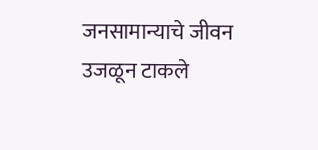जनसामान्याचे जीवन उजळून टाकले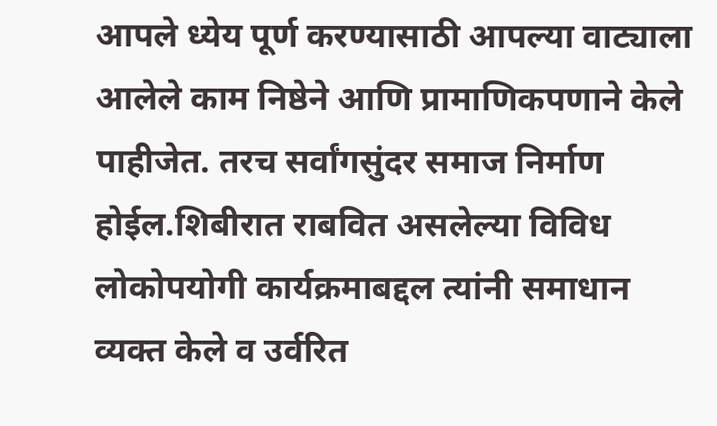आपले ध्येय पूर्ण करण्यासाठी आपल्या वाट्याला आलेले काम निष्ठेने आणि प्रामाणिकपणाने केले पाहीजेत. तरच सर्वांगसुंदर समाज निर्माण होईल.शिबीरात राबवित असलेल्या विविध लोकोपयोगी कार्यक्रमाबद्दल त्यांनी समाधान व्यक्त केले व उर्वरित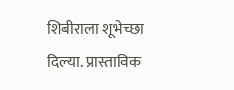शिबीराला शूभेच्छा दिल्या. प्रास्ताविक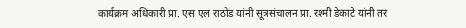कार्यक्रम अधिकारी प्रा. एस एल राठोड यांनी सूत्रसंचालन प्रा. रश्मी डेकाटे यांनी तर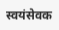स्वयंसेवक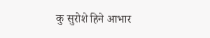कु सुरोशे हिने आभार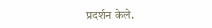प्रदर्शन केले.